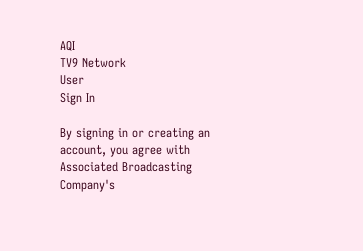AQI
TV9 Network
User
Sign In

By signing in or creating an account, you agree with Associated Broadcasting Company's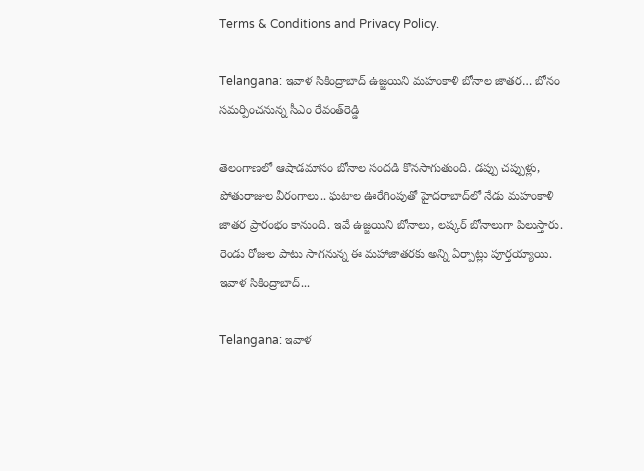Terms & Conditions and Privacy Policy.

Telangana: ఇవాళ సికింద్రాబాద్‌ ఉజ్జయిని మహంకాళి బోనాల జాతర… బోనం సమర్పించనున్న సీఎం రేవంత్‌రెడ్డి

తెలంగాణలో ఆషాడమాసం బోనాల సందడి కొనసాగుతుంది. డప్పు చప్పుళ్లు, పోతురాజుల వీరంగాలు.. ఘటాల ఊరేగింపుతో హైదరాబాద్‌లో నేడు మహంకాళి జాతర ప్రారంభం కానుంది. ఇవే ఉజ్జయిని బోనాలు, లష్కర్‌ బోనాలుగా పిలుస్తారు. రెండు రోజుల పాటు సాగనున్న ఈ మహాజాతరకు అన్ని ఏర్పాట్లు పూర్తయ్యాయి. ఇవాళ సికింద్రాబాద్‌...

Telangana: ఇవాళ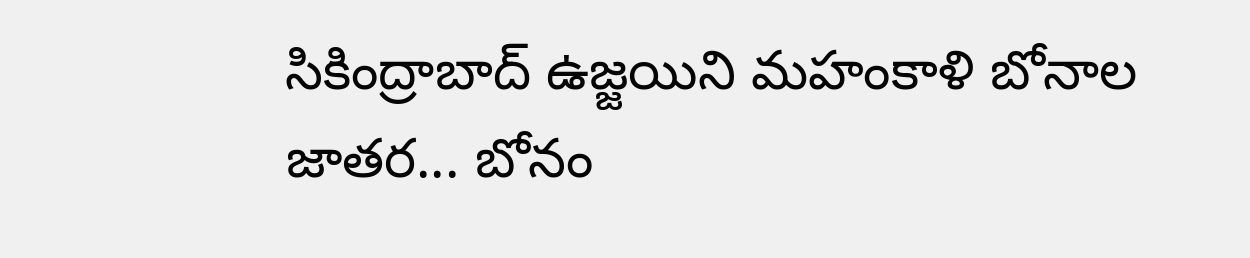సికింద్రాబాద్‌ ఉజ్జయిని మహంకాళి బోనాల జాతర... బోనం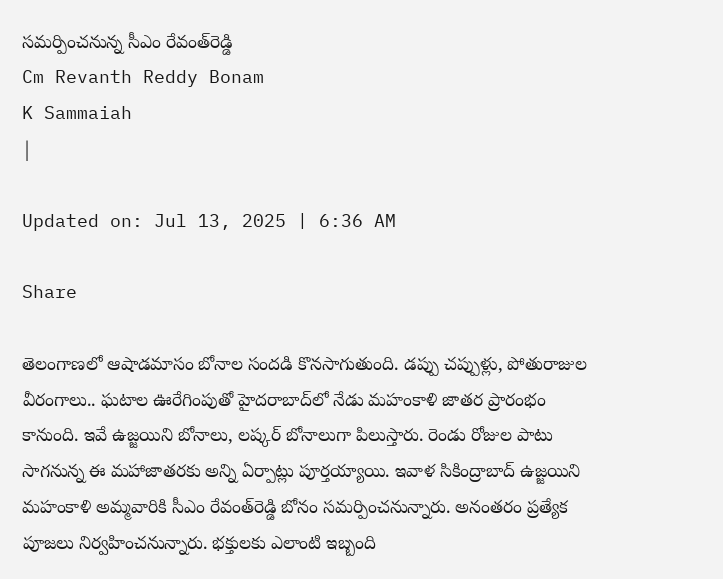సమర్పించనున్న సీఎం రేవంత్‌రెడ్డి
Cm Revanth Reddy Bonam
K Sammaiah
|

Updated on: Jul 13, 2025 | 6:36 AM

Share

తెలంగాణలో ఆషాడమాసం బోనాల సందడి కొనసాగుతుంది. డప్పు చప్పుళ్లు, పోతురాజుల వీరంగాలు.. ఘటాల ఊరేగింపుతో హైదరాబాద్‌లో నేడు మహంకాళి జాతర ప్రారంభం కానుంది. ఇవే ఉజ్జయిని బోనాలు, లష్కర్‌ బోనాలుగా పిలుస్తారు. రెండు రోజుల పాటు సాగనున్న ఈ మహాజాతరకు అన్ని ఏర్పాట్లు పూర్తయ్యాయి. ఇవాళ సికింద్రాబాద్‌ ఉజ్జయిని మహంకాళి అమ్మవారికి సీఎం రేవంత్‌రెడ్డి బోనం సమర్పించనున్నారు. అనంతరం ప్రత్యేక పూజలు నిర్వహించనున్నారు. భక్తులకు ఎలాంటి ఇబ్బంది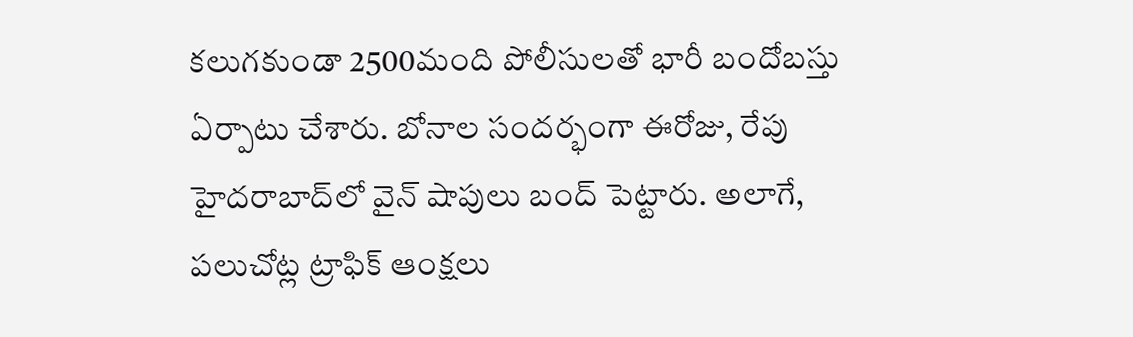కలుగకుండా 2500మంది పోలీసులతో భారీ బందోబస్తు ఏర్పాటు చేశారు. బోనాల సందర్భంగా ఈరోజు, రేపు హైదరాబాద్‌లో వైన్‌ షాపులు బంద్‌ పెట్టారు. అలాగే, పలుచోట్ల ట్రాఫిక్‌ ఆంక్షలు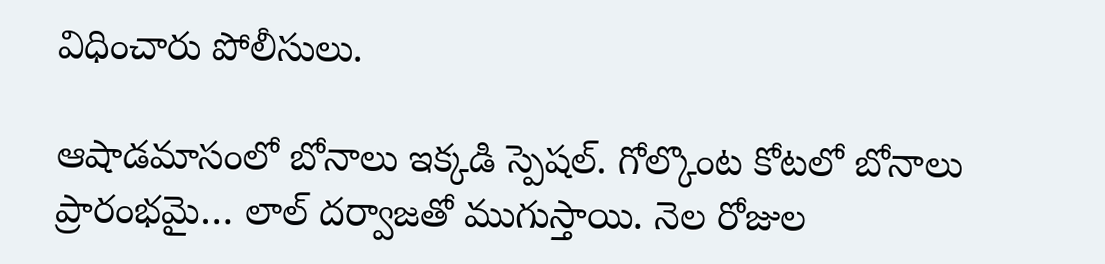విధించారు పోలీసులు.

ఆషాడమాసంలో బోనాలు ఇక్కడి స్పెషల్. గోల్కొంట కోటలో బోనాలు ప్రారంభమై… లాల్‌ దర్వాజతో ముగుస్తాయి. నెల రోజుల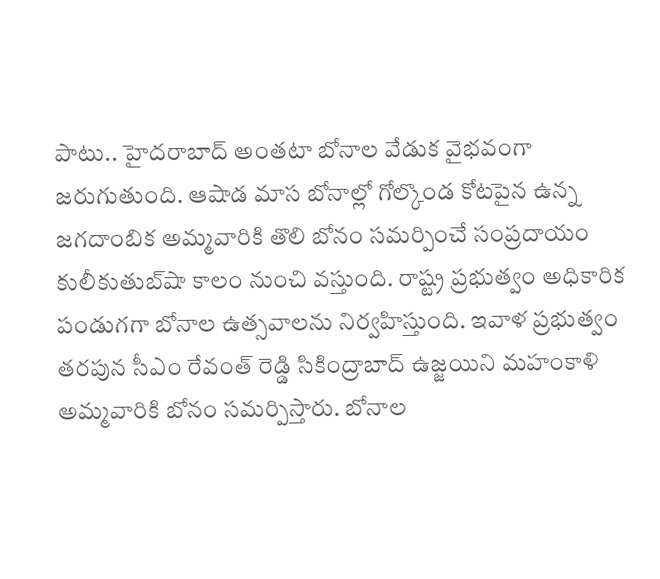పాటు.. హైదరాబాద్‌ అంతటా బోనాల వేడుక వైభవంగా జరుగుతుంది. ఆషాడ మాస బోనాల్లో గోల్కొండ కోటపైన ఉన్న జగదాంబిక అమ్మవారికి తొలి బోనం సమర్పించే సంప్రదాయం కులీకుతుబ్‌షా కాలం నుంచి వస్తుంది. రాష్ట్ర ప్రభుత్వం అధికారిక పండుగగా బోనాల ఉత్సవాలను నిర్వహిస్తుంది. ఇవాళ ప్రభుత్వం తరపున సీఎం రేవంత్‌ రెడ్డి సికింద్రాబాద్‌ ఉజ్జయిని మహంకాళి అమ్మవారికి బోనం సమర్పిస్తారు. బోనాల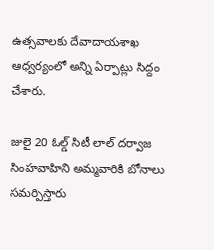ఉత్సవాలకు దేవాదాయశాఖ ఆధ్వర్యంలో అన్ని ఏర్పాట్లు సిద్దం చేశారు.

జులై 20 ఓల్డ్ సిటీ లాల్ దర్వాజ సింహవాహిని అమ్మవారికి బోనాలు సమర్పిస్తారు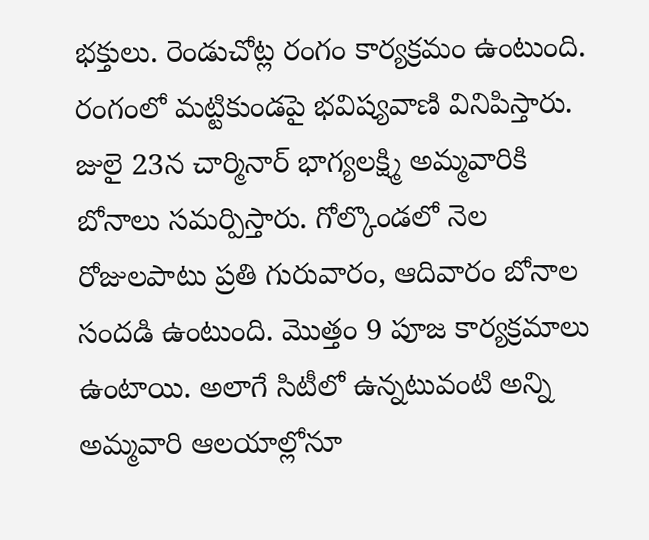భక్తులు. రెండుచోట్ల రంగం కార్యక్రమం ఉంటుంది. రంగంలో మట్టికుండపై భవిష్యవాణి వినిపిస్తారు. జులై 23న చార్మినార్ భాగ్యలక్ష్మి అమ్మవారికి బోనాలు సమర్పిస్తారు. గోల్కొండలో నెల రోజులపాటు ప్రతి గురువారం, ఆదివారం బోనాల సందడి ఉంటుంది. మొత్తం 9 పూజ కార్యక్రమాలు ఉంటాయి. అలాగే సిటీలో ఉన్నటువంటి అన్ని అమ్మవారి ఆలయాల్లోనూ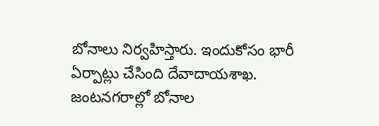బోనాలు నిర్వహిస్తారు. ఇందుకోసం భారీ ఏర్పాట్లు చేసింది దేవాదాయశాఖ. జంటనగరాల్లో బోనాల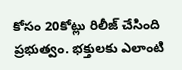కోసం 20కోట్లు రిలీజ్ చేసింది ప్రభుత్వం. భక్తులకు ఎలాంటి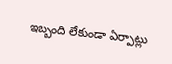ఇబ్బంది లేకుండా ఏర్పాట్లు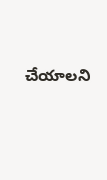చేయాలని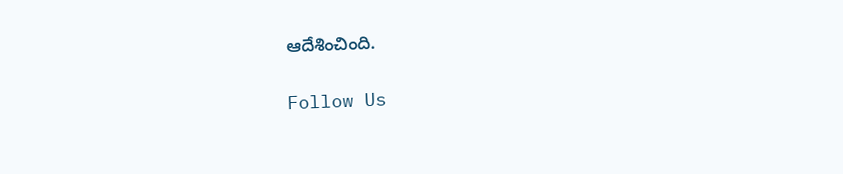ఆదేశించింది.

Follow Us